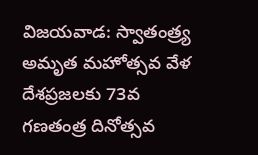విజయవాడ: స్వాతంత్ర్య అమృత మహోత్సవ వేళ దేశప్రజలకు 73వ గణతంత్ర దినోత్సవ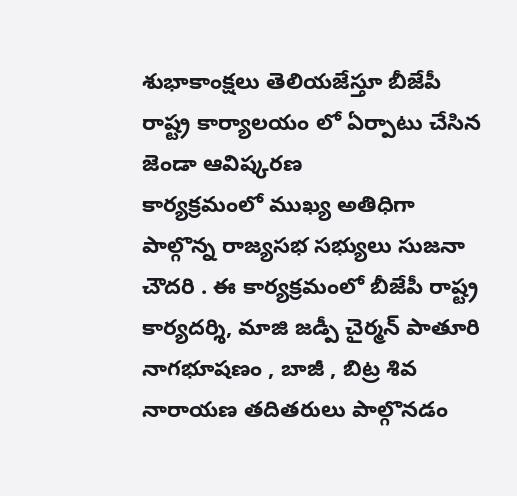శుభాకాంక్షలు తెలియజేస్తూ బీజేపీ రాష్ట్ర కార్యాలయం లో ఏర్పాటు చేసిన జెండా ఆవిష్కరణ
కార్యక్రమంలో ముఖ్య అతిధిగా పాల్గొన్న రాజ్యసభ సభ్యులు సుజనా చౌదరి . ఈ కార్యక్రమంలో బీజేపీ రాష్ట్ర కార్యదర్శి, మాజి జడ్పీ చైర్మన్ పాతూరి నాగభూషణం , బాజీ , బిట్ర శివ నారాయణ తదితరులు పాల్గొనడం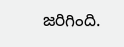జరిగింది.